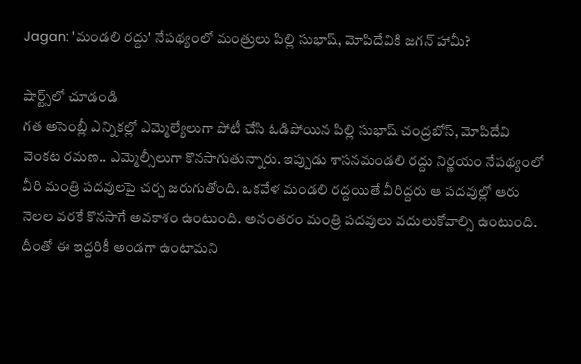Jagan: 'మండలి రద్దు' నేపథ్యంలో మంత్రులు పిల్లి సుభాష్, మోపిదేవికి జగన్ హామీ?

షార్ట్స్‌లో చూడండి
గత అసెంబ్లీ ఎన్నికల్లో ఎమ్మెల్యేలుగా పోటీ చేసి ఓడిపోయిన పిల్లి సుభాష్ చంద్రబోస్‌, మోపిదేవి వెంకట రమణ.. ఎమ్మెల్సీలుగా కొనసాగుతున్నారు. ఇప్పుడు శాసనమండలి రద్దు నిర్ణయం నేపథ్యంలో వీరి మంత్రి పదవులపై చర్చ జరుగుతోంది. ఒకవేళ మండలి రద్దయితే వీరిద్దరు ఆ పదవుల్లో ఆరు నెలల వరకే కొనసాగే అవకాశం ఉంటుంది. అనంతరం మంత్రి పదవులు వదులుకోవాల్సి ఉంటుంది. దీంతో ఈ ఇద్దరికీ అండగా ఉంటామని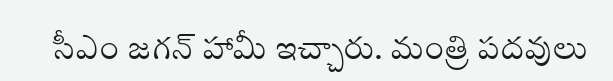సీఎం జగన్ హామీ ఇచ్చారు. మంత్రి పదవులు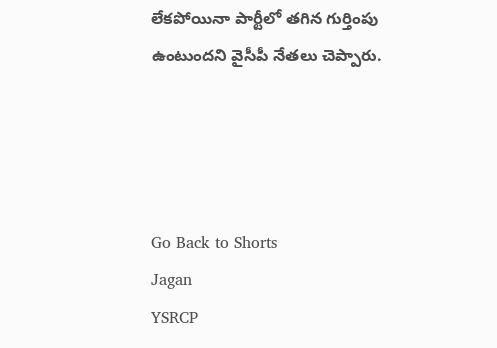లేకపోయినా పార్టీలో తగిన గుర్తింపు ఉంటుందని వైసీపీ నేతలు చెప్పారు.




Go Back to Shorts
Jagan
YSRCP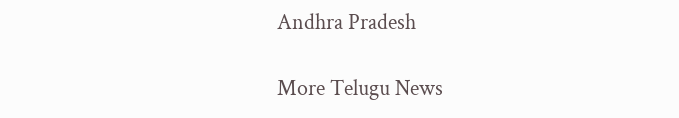Andhra Pradesh

More Telugu News